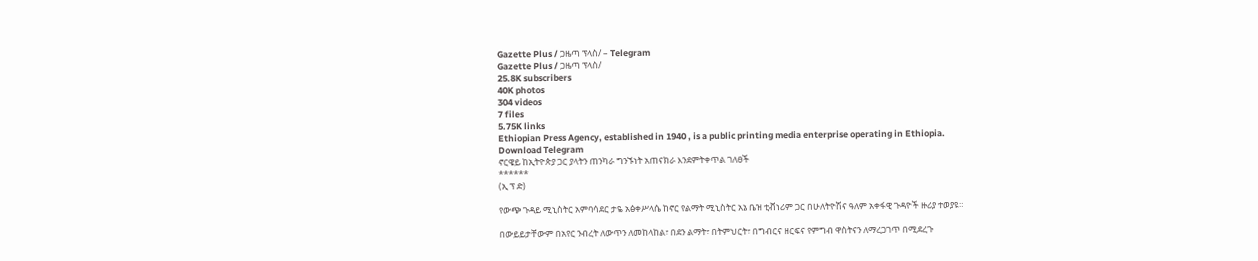Gazette Plus / ጋዜጣ ፕላስ/ – Telegram
Gazette Plus / ጋዜጣ ፕላስ/
25.8K subscribers
40K photos
304 videos
7 files
5.75K links
Ethiopian Press Agency, established in 1940 , is a public printing media enterprise operating in Ethiopia.
Download Telegram
ኖርዌይ ከኢትዮጵያ ጋር ያላትን ጠንካራ ግንኙነት አጠናክራ እንደምትቀጥል ገለፀች
******
(ኢ ፕ ድ)

የውጭ ጉዳይ ሚኒስትር አምባሳደር ታዬ አፅቀሥላሴ ከኖር የልማት ሚኒስትር አኔ ቤዝ ቲቭነሪም ጋር በሁለትዮሽና ዓለም አቀፋዊ ጉዳዮች ዙሪያ ተወያዩ።

በውይይታቸውም በአየር ንብረት ለውጥን ለመከላከል፣ በደን ልማት፣ በትምህርት፣ በግብርና ዘርፍና የምግብ ዋስትናን ለማረጋገጥ በሚደረጉ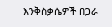እንቅስቃሴዎች በጋራ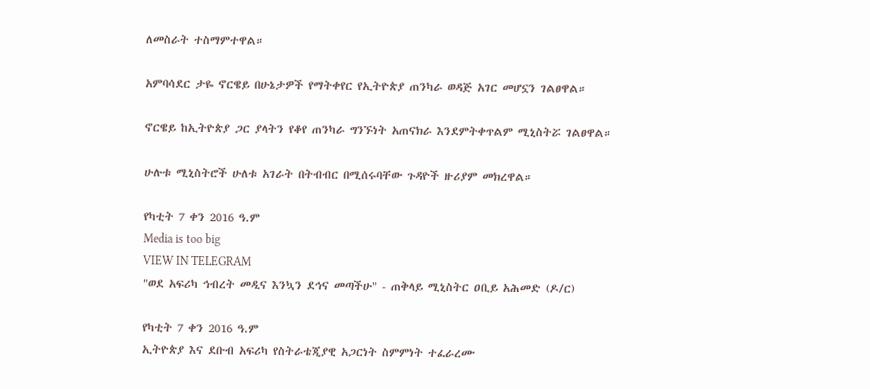ለመስራት ተስማምተዋል።

አምባሳደር ታዬ ኖርዌይ በሁኔታዎች የማትቀየር የኢትዮጵያ ጠንካራ ወዳጅ አገር መሆኗን ገልፀዋል።

ኖርዌይ ከኢትዮጵያ ጋር ያላትን የቆየ ጠንካራ ግንኙነት አጠናክራ እንደምትቀጥልም ሚኒስትሯ ገልፀዋል።

ሁሉቱ ሚኒስትሮች ሁለቱ አገራት በትብብር በሚሰሩባቸው ጉዳዮች ዙሪያም መክረዋል።

የካቲት 7 ቀን 2016 ዓ.ም
Media is too big
VIEW IN TELEGRAM
"ወደ አፍሪካ ኅብረት መዲና እንኳን ደኅና መጣችሁ" - ጠቅላይ ሚኒስትር ዐቢይ አሕመድ (ዶ/ር)

የካቲት 7 ቀን 2016 ዓ.ም
ኢትዮጵያ እና ደቡብ አፍሪካ የስትራቴጂያዊ አጋርነት ስምምነት ተፈራረሙ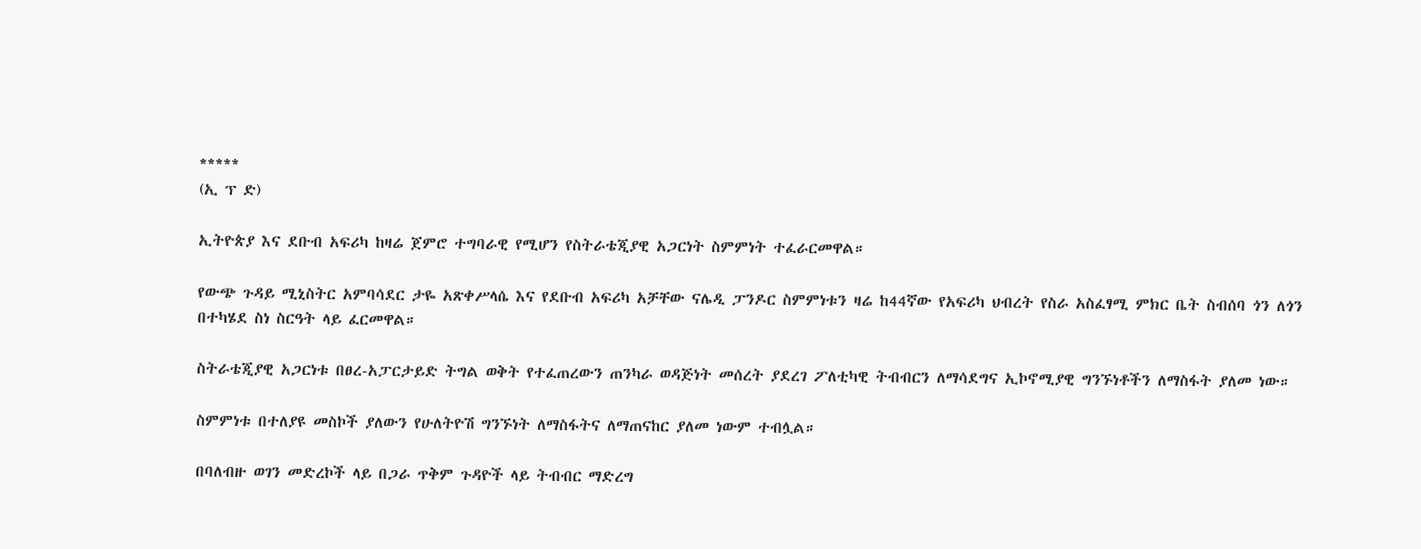*****
(ኢ ፕ ድ)

ኢትዮጵያ እና ደቡብ አፍሪካ ከዛሬ ጀምሮ ተግባራዊ የሚሆን የስትራቴጂያዊ አጋርነት ስምምነት ተፈራርመዋል።

የውጭ ጉዳይ ሚኒስትር አምባሳደር ታዬ አጽቀሥላሴ እና የደቡብ አፍሪካ አቻቸው ናሌዲ ፓንዶር ስምምነቱን ዛሬ ከ44ኛው የአፍሪካ ህብረት የስራ አስፈፃሚ ምክር ቤት ስብሰባ ጎን ለጎን በተካሄደ ስነ ስርዓት ላይ ፈርመዋል።

ስትራቴጂያዊ አጋርነቱ በፀረ-አፓርታይድ ትግል ወቅት የተፈጠረውን ጠንካራ ወዳጅነት መሰረት ያደረገ ፖለቲካዊ ትብብርን ለማሳደግና ኢኮኖሚያዊ ግንኙነቶችን ለማስፋት ያለመ ነው።

ስምምነቱ በተለያዩ መስኮች ያለውን የሁለትዮሽ ግንኙነት ለማስፋትና ለማጠናከር ያለመ ነውም ተብሏል።

በባለብዙ ወገን መድረኮች ላይ በጋራ ጥቅም ጉዳዮች ላይ ትብብር ማድረግ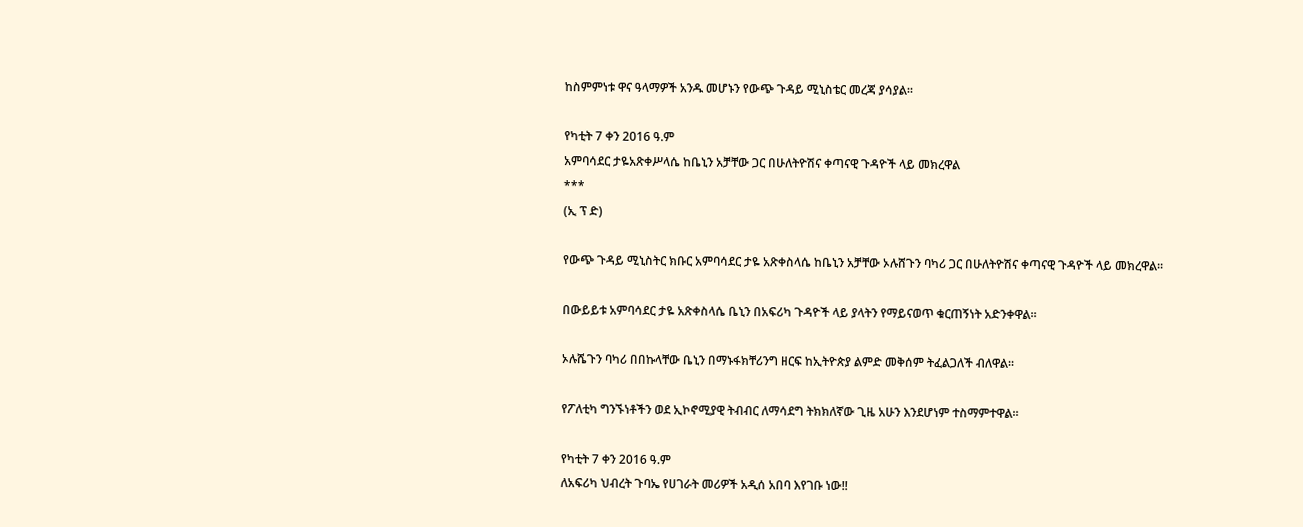ከስምምነቱ ዋና ዓላማዎች አንዱ መሆኑን የውጭ ጉዳይ ሚኒስቴር መረጃ ያሳያል።

የካቲት 7 ቀን 2016 ዓ.ም
አምባሳደር ታዬአጽቀሥላሴ ከቤኒን አቻቸው ጋር በሁለትዮሽና ቀጣናዊ ጉዳዮች ላይ መክረዋል
***
(ኢ ፕ ድ)

የውጭ ጉዳይ ሚኒስትር ክቡር አምባሳደር ታዬ አጽቀስላሴ ከቤኒን አቻቸው ኦሉሸጉን ባካሪ ጋር በሁለትዮሽና ቀጣናዊ ጉዳዮች ላይ መክረዋል።

በውይይቱ አምባሳደር ታዬ አጽቀስላሴ ቤኒን በአፍሪካ ጉዳዮች ላይ ያላትን የማይናወጥ ቁርጠኝነት አድንቀዋል።

ኦሉሼጉን ባካሪ በበኩላቸው ቤኒን በማኑፋክቸሪንግ ዘርፍ ከኢትዮጵያ ልምድ መቅሰም ትፈልጋለች ብለዋል።

የፖለቲካ ግንኙነቶችን ወደ ኢኮኖሚያዊ ትብብር ለማሳደግ ትክክለኛው ጊዜ አሁን እንደሆነም ተስማምተዋል።

የካቲት 7 ቀን 2016 ዓ.ም
ለአፍሪካ ህብረት ጉባኤ የሀገራት መሪዎች አዲሰ አበባ እየገቡ ነው‼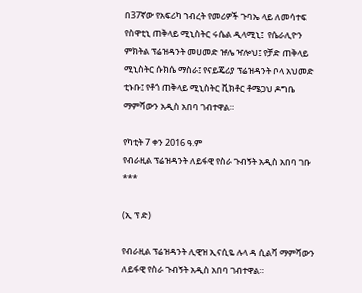በ37ኛው የአፍሪካ ኀብረት የመሪዎች ጉባኤ ላይ ለመሳተፍ የስዋቲኒ ጠቅላይ ሚኒስትር ሩሴል ዲላሚኒ፤  የሴራሊዮን ምክትል ፕሬዝዳንት መሀመድ ዡሌ ዣሎህ፤ የቻድ ጠቅላይ ሚኒስትር ሱክሴ ማስራ፤ የናይጄሪያ ፕሬዝዳንት ቦላ አህመድ ቲኑቡ፤ የቶጎ ጠቅላይ ሚኒስትር ቪክቶር ቶሜጋህ ዶግቤ ማምሻውን አዲስ አበባ ገብተዋል።

የካቲት 7 ቀን 2016 ዓ.ም
የብራዚል ፕሬዝዳንት ለይፋዊ የስራ ጉብኝት አዲስ አበባ ገቡ
***

(ኢ ፕ ድ)

የብራዚል ፕሬዝዳንት ሊዊዝ ኢናሲዬ ሉላ ዳ ሲልቫ ማምሻውን ለይፋዊ የስራ ጉብኝት አዲስ አበባ ገብተዋል።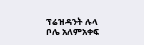ፕሬዝዳንት ሉላ ቦሌ አለምአቀፍ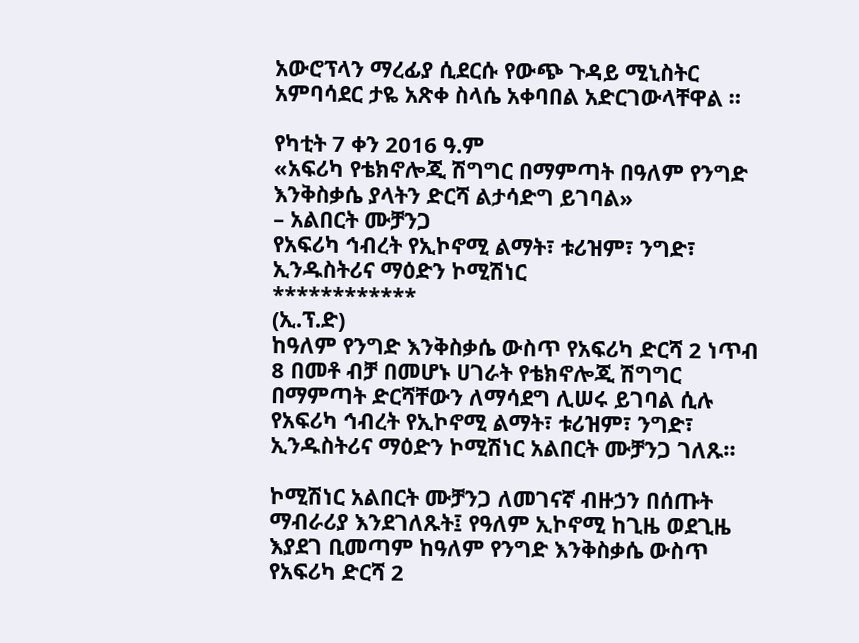አውሮፕላን ማረፊያ ሲደርሱ የውጭ ጉዳይ ሚኒስትር አምባሳደር ታዬ አጽቀ ስላሴ አቀባበል አድርገውላቸዋል ።

የካቲት 7 ቀን 2016 ዓ.ም
«አፍሪካ የቴክኖሎጂ ሽግግር በማምጣት በዓለም የንግድ እንቅስቃሴ ያላትን ድርሻ ልታሳድግ ይገባል»
– አልበርት ሙቻንጋ
የአፍሪካ ኅብረት የኢኮኖሚ ልማት፣ ቱሪዝም፣ ንግድ፣ ኢንዱስትሪና ማዕድን ኮሚሽነር
************
(ኢ.ፕ.ድ)
ከዓለም የንግድ እንቅስቃሴ ውስጥ የአፍሪካ ድርሻ 2 ነጥብ 8 በመቶ ብቻ በመሆኑ ሀገራት የቴክኖሎጂ ሽግግር በማምጣት ድርሻቸውን ለማሳደግ ሊሠሩ ይገባል ሲሉ የአፍሪካ ኅብረት የኢኮኖሚ ልማት፣ ቱሪዝም፣ ንግድ፣ ኢንዱስትሪና ማዕድን ኮሚሽነር አልበርት ሙቻንጋ ገለጹ።

ኮሚሽነር አልበርት ሙቻንጋ ለመገናኛ ብዙኃን በሰጡት ማብራሪያ እንደገለጹት፤ የዓለም ኢኮኖሚ ከጊዜ ወደጊዜ እያደገ ቢመጣም ከዓለም የንግድ እንቅስቃሴ ውስጥ የአፍሪካ ድርሻ 2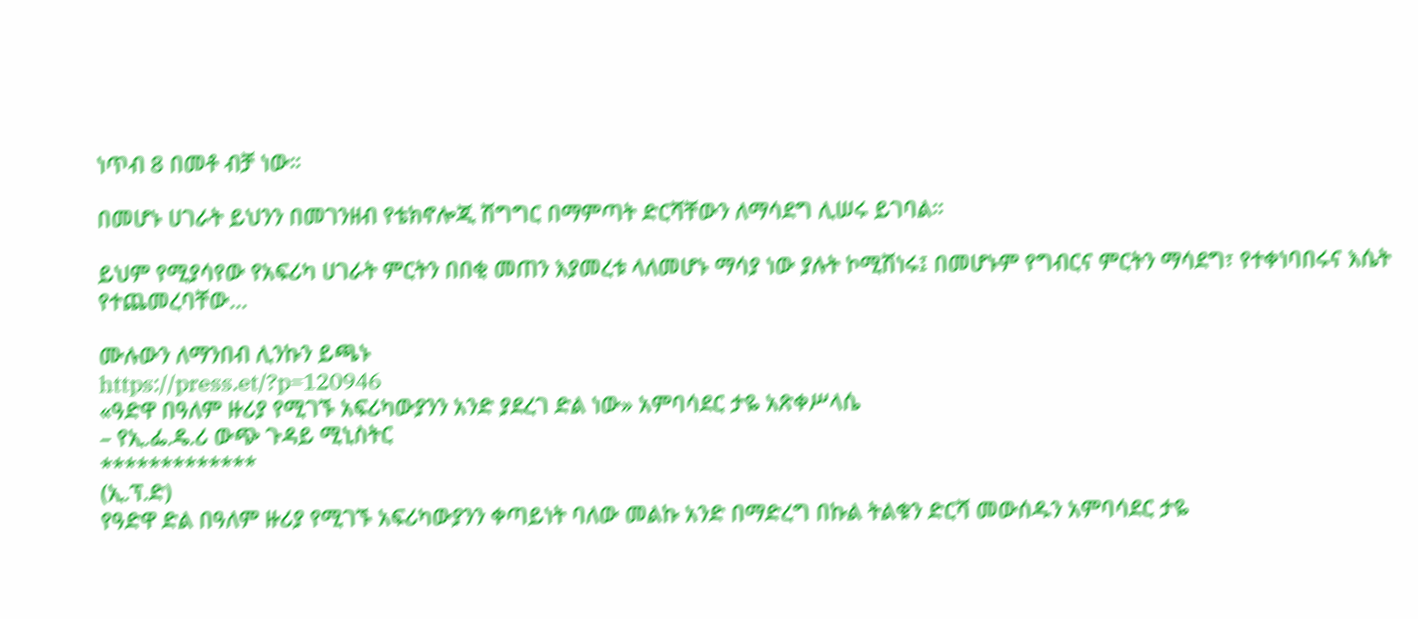ነጥብ 8 በመቶ ብቻ ነው።

በመሆኑ ሀገራት ይህንን በመገንዘብ የቴክኖሎጂ ሽግግር በማምጣት ድርሻቸውን ለማሳደግ ሊሠሩ ይገባል።

ይህም የሚያሳየው የአፍሪካ ሀገራት ምርትን በበቂ መጠን እያመረቱ ላለመሆኑ ማሳያ ነው ያሉት ኮሚሽነሩ፤ በመሆኑም የግብርና ምርትን ማሳደግ፣ የተቀነባበሩና እሴት የተጨመረባቸው...

ሙሉውን ለማንበብ ሊንኩን ይጫኑ
https://press.et/?p=120946
«ዓድዋ በዓለም ዙሪያ የሚገኙ አፍሪካውያንን አንድ ያደረገ ድል ነው» አምባሳደር ታዬ አጽቀሥላሴ
– የኢ.ፌ.ዴ.ሪ ውጭ ጉዳይ ሚኒስትር
*************
(ኢ.ፕ.ድ)
የዓድዋ ድል በዓለም ዙሪያ የሚገኙ አፍሪካውያንን ቀጣይነት ባለው መልኩ አንድ በማድረግ በኩል ትልቁን ድርሻ መውሰዱን አምባሳደር ታዬ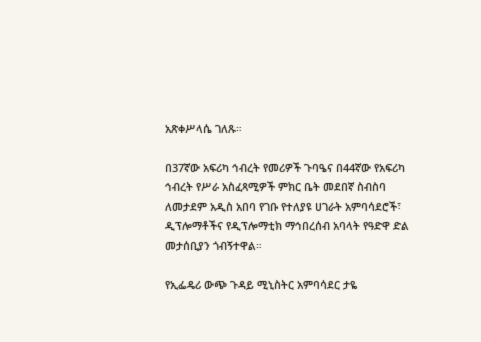አጽቀሥላሴ ገለጹ።

በ37ኛው አፍሪካ ኅብረት የመሪዎች ጉባዔና በ44ኛው የአፍሪካ ኅብረት የሥራ አስፈጻሚዎች ምክር ቤት መደበኛ ስብስባ ለመታደም አዲስ አበባ የገቡ የተለያዩ ሀገራት አምባሳደሮች፣ ዲፕሎማቶችና የዲፕሎማቲክ ማኅበረሰብ አባላት የዓድዋ ድል መታሰቢያን ጎብኝተዋል።

የኢፌዴሪ ውጭ ጉዳይ ሚኒስትር አምባሳደር ታዬ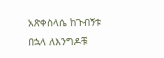አጽቀስላሴ ከጉብኝቱ በኋላ ለእንግዶቹ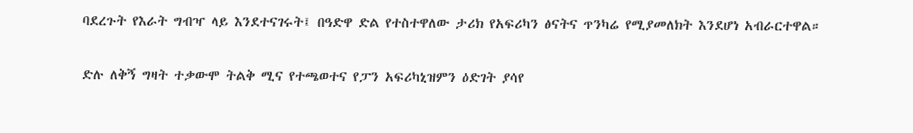ባደረጉት የእራት ግብዣ ላይ እንደተናገሩት፤ በዓድዋ ድል የተስተዋለው ታሪክ የአፍሪካን ፅናትና ጥንካሬ የሚያመለክት እንደሆነ አብራርተዋል።

ድሉ ለቅኝ ግዛት ተቃውሞ ትልቅ ሚና የተጫወተና የፓን አፍሪካኒዝምን ዕድገት ያሳየ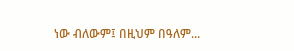ነው ብለውም፤ በዚህም በዓለም...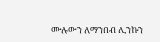ሙሉውን ለማንበብ ሊንኩን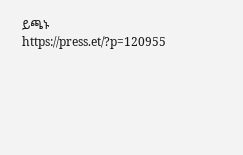ይጫኑ
https://press.et/?p=120955